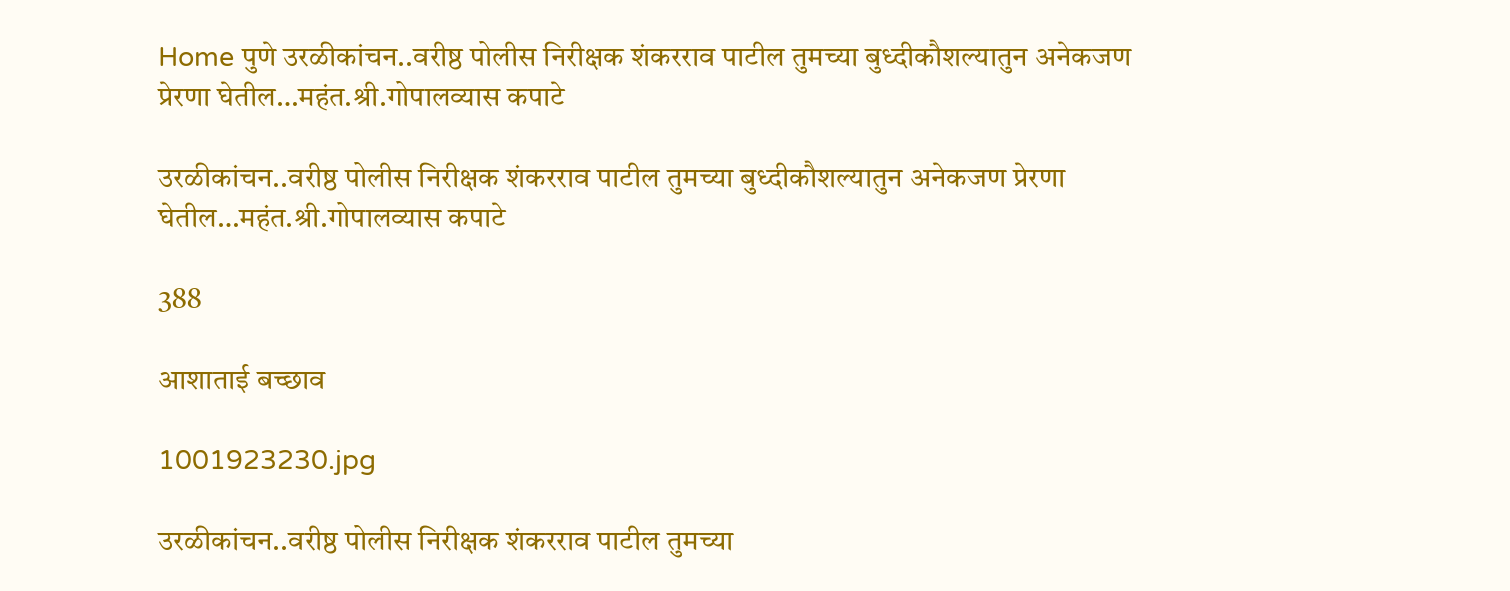Home पुणे उरळीकांचन..वरीष्ठ पोलीस निरीक्षक शंकरराव पाटील तुमच्या बुध्दीकौशल्यातुन अनेकजण प्रेरणा घेतील…महंत.श्री.गोपालव्यास कपाटे

उरळीकांचन..वरीष्ठ पोलीस निरीक्षक शंकरराव पाटील तुमच्या बुध्दीकौशल्यातुन अनेकजण प्रेरणा घेतील…महंत.श्री.गोपालव्यास कपाटे

388

आशाताई बच्छाव

1001923230.jpg

उरळीकांचन..वरीष्ठ पोलीस निरीक्षक शंकरराव पाटील तुमच्या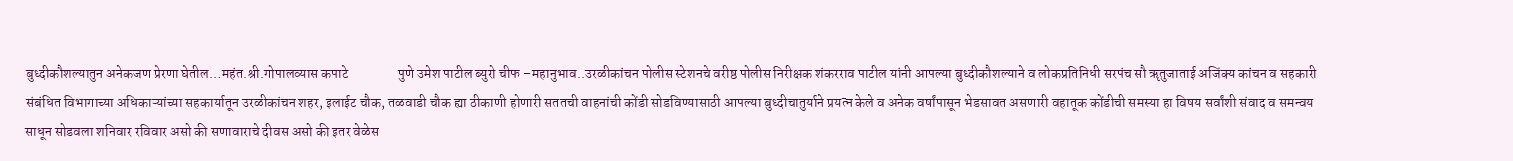बुध्दीकौशल्यातुन अनेकजण प्रेरणा घेतील…महंत.श्री.गोपालव्यास कपाटे                  पुणे उमेश पाटील ब्युरो चीफ –महानुभाव..उरळीकांचन पोलीस स्टेशनचे वरीष्ठ पोलीस निरीक्षक शंकरराव पाटील यांनी आपल्या बुध्दीकौशल्याने व लोकप्रतिनिधी सरपंच सौ ॠतुजाताई अजिंक्य कांचन व सहकारी संबंधित विभागाच्या अधिकाऱ्यांच्या सहकार्यातून उरळीकांचन शहर, इलाईट चौक, तळवाडी चौक ह्या ठीकाणी होणारी सततची वाहनांची कोंडी सोडविण्यासाठी आपल्या बुध्दीचातुर्याने प्रयत्न केले व अनेक वर्षांपासून भेडसावत असणारी वहातूक कोंडीची समस्या हा विषय सर्वांशी संवाद व समन्वय साधून सोडवला शनिवार रविवार असो की सणावाराचे दीवस असो की इतर वेळेस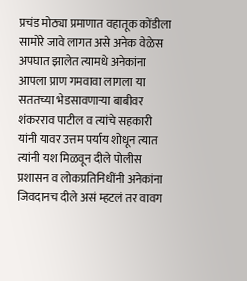प्रचंड मोठ्या प्रमाणात वहातूक कोंडीला सामोरे जावे लागत असे अनेक वेळेस अपघात झालेत त्यामधे अनेकांना आपला प्राण गमवावा लागला या सततच्या भेडसावणाऱ्या बाबीवर शंकरराव पाटील व त्यांचे सहकारी यांनी यावर उत्तम पर्याय शोधून त्यात त्यांनी यश मिळवून दीले पोलीस प्रशासन व लोकप्रतिनिधींनी अनेकांना जिवदानच दीले असं म्हटलं तर वावग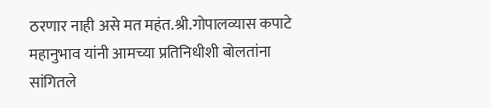ठरणार नाही असे मत महंत.श्री.गोपालव्यास कपाटे महानुभाव यांनी आमच्या प्रतिनिधीशी बोलतांना सांगितले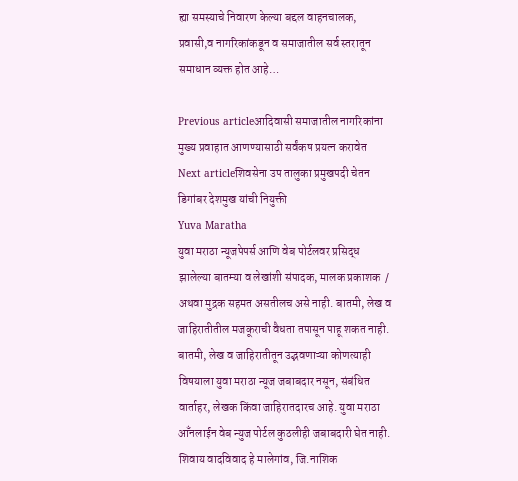ह्या समस्याचे निवारण केल्या बद्दल वाहनचालक, प्रवासी,व नागरिकांकडून व समाजातील सर्व स्तरातून समाधान व्यक्त होत आहे…

Previous articleआदिवासी समाजातील नागरिकांना मुख्य प्रवाहात आणण्यासाठी सर्वंकष प्रयत्न करावेत
Next articleशिवसेना उप तालुका प्रमुखपदी चेतन डिगांबर देशमुख यांची नियुक्ती
Yuva Maratha
युवा मराठा न्यूजपेपर्स आणि वेब पोर्टलवर प्रसिद्ध झालेल्या बातम्या व लेखांशी संपादक, मालक प्रकाशक  / अथवा मुद्रक सहमत असतीलच असे नाही. बातमी, लेख व जाहिरातीतील मजकूराची वैधता तपासून पाहू शकत नाही. बातमी, लेख व जाहिरातीतून उद्भवणाऱ्या कोणत्याही विषयाला युवा मराठा न्यूज जबाबदार नसून, संबंधित वार्ताहर, लेखक किंवा जाहिरातदारच आहे. युवा मराठा आँनलाईन वेब न्युज पोर्टल कुठलीही जबाबदारी घेत नाही. शिवाय वादविवाद हे मालेगांव, जि.नाशिक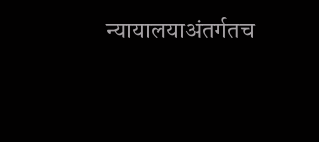न्यायालयाअंतर्गतच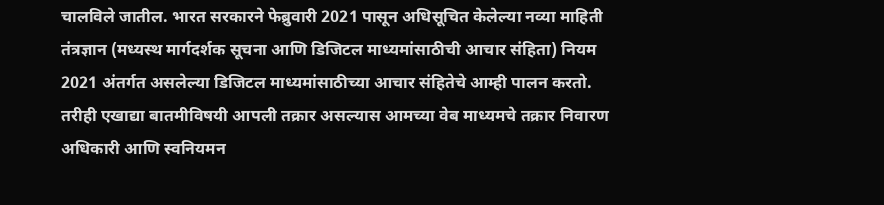चालविले जातील. भारत सरकारने फेब्रुवारी 2021 पासून अधिसूचित केलेल्या नव्या माहिती तंत्रज्ञान (मध्यस्थ मार्गदर्शक सूचना आणि डिजिटल माध्यमांसाठीची आचार संहिता) नियम 2021 अंतर्गत असलेल्या डिजिटल माध्यमांसाठीच्या आचार संहितेचे आम्ही पालन करतो. तरीही एखाद्या बातमीविषयी आपली तक्रार असल्यास आमच्या वेब माध्यमचे तक्रार निवारण अधिकारी आणि स्वनियमन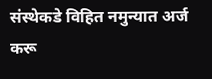संस्थेकडे विहित नमुन्यात अर्ज करू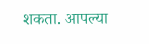शकता. आपल्या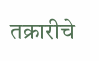तक्रारीचे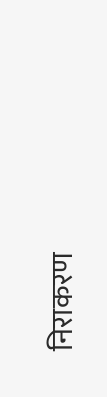निराकरण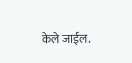केले जाईल.